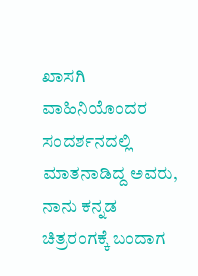ಖಾಸಗಿ ವಾಹಿನಿಯೊಂದರ ಸಂದರ್ಶನದಲ್ಲಿ ಮಾತನಾಡಿದ್ದ ಅವರು, ನಾನು ಕನ್ನಡ ಚಿತ್ರರಂಗಕ್ಕೆ ಬಂದಾಗ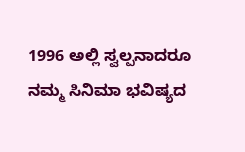1996 ಅಲ್ಲಿ ಸ್ವಲ್ಪನಾದರೂ ನಮ್ಮ ಸಿನಿಮಾ ಭವಿಷ್ಯದ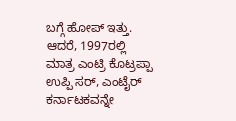ಬಗ್ಗೆ ಹೋಪ್ ಇತ್ತು. ಆದರೆ, 1997ರಲ್ಲಿ ಮಾತ್ರ ಎಂಟ್ರಿ ಕೊಟ್ರಪ್ಪಾ ಉಪ್ಪಿ ಸರ್, ಎಂಟೈರ್ ಕರ್ನಾಟಕವನ್ನೇ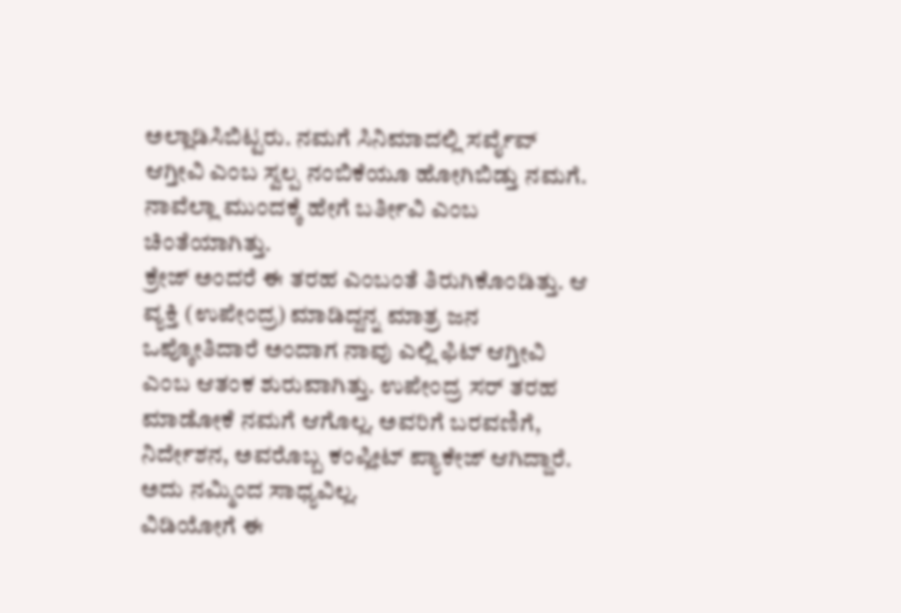ಅಲ್ಲಾಡಿಸಿಬಿಟ್ಟರು. ನಮಗೆ ಸಿನಿಮಾದಲ್ಲಿ ಸರ್ವೈವ್ ಆಗ್ತೀವಿ ಎಂಬ ಸ್ವಲ್ಪ ನಂಬಿಕೆಯೂ ಹೋಗಿಬಿಡ್ತು ನಮಗೆ. ನಾವೆಲ್ಲಾ ಮುಂದಕ್ಕೆ ಹೇಗೆ ಬರ್ತೀವಿ ಎಂಬ ಚಿಂತೆಯಾಗಿತ್ತು.
ಕ್ರೇಜ್ ಅಂದರೆ ಈ ತರಹ ಎಂಬಂತೆ ತಿರುಗಿಕೊಂಡಿತ್ತು. ಆ ವ್ಯಕ್ತಿ (ಉಪೇಂದ್ರ) ಮಾಡಿದ್ದನ್ನ ಮಾತ್ರ ಜನ ಒಪ್ಕೋತಿದಾರೆ ಅಂದಾಗ ನಾವು ಎಲ್ಲಿ ಫಿಟ್ ಆಗ್ತೀವಿ ಎಂಬ ಆತಂಕ ಶುರುವಾಗಿತ್ತು. ಉಪೇಂದ್ರ ಸರ್ ತರಹ ಮಾಡೋಕೆ ನಮಗೆ ಆಗೊಲ್ಲ. ಅವರಿಗೆ ಬರವಣಿಗೆ, ನಿರ್ದೇಶನ, ಅವರೊಬ್ಬ ಕಂಪ್ಲೀಟ್ ಪ್ಯಾಕೇಜ್ ಆಗಿದ್ದಾರೆ. ಅದು ನಮ್ಮಿಂದ ಸಾಧ್ಯವಿಲ್ಲ.
ವಿಡಿಯೋಗೆ ಈ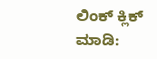ಲಿಂಕ್ ಕ್ಲಿಕ್ ಮಾಡಿ: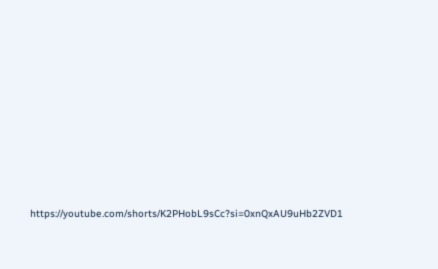https://youtube.com/shorts/K2PHobL9sCc?si=0xnQxAU9uHb2ZVD1